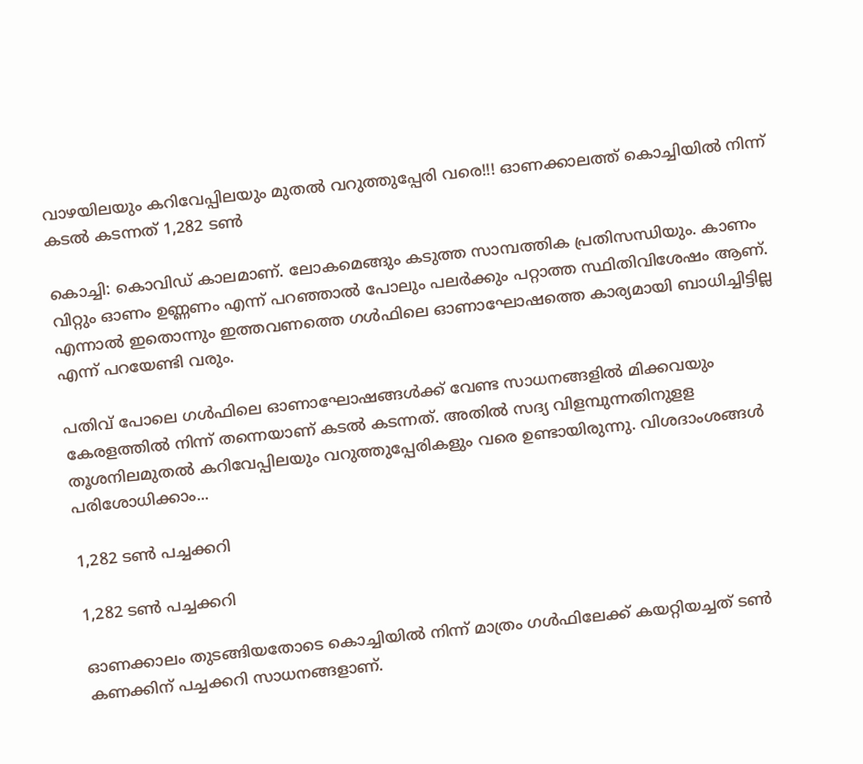വാഴയിലയും കറിവേപ്പിലയും മുതൽ വറുത്തുപ്പേരി വരെ!!! ഓണക്കാലത്ത് കൊച്ചിയിൽ നിന്ന് കടൽ കടന്നത് 1,282 ടൺ

കൊച്ചി: കൊവിഡ് കാലമാണ്. ലോകമെങ്ങും കടുത്ത സാമ്പത്തിക പ്രതിസന്ധിയും. കാണം വിറ്റും ഓണം ഉണ്ണണം എന്ന് പറഞ്ഞാല്‍ പോലും പലര്‍ക്കും പറ്റാത്ത സ്ഥിതിവിശേഷം ആണ്. എന്നാല്‍ ഇതൊന്നും ഇത്തവണത്തെ ഗള്‍ഫിലെ ഓണാഘോഷത്തെ കാര്യമായി ബാധിച്ചിട്ടില്ല എന്ന് പറയേണ്ടി വരും.

പതിവ് പോലെ ഗള്‍ഫിലെ ഓണാഘോഷങ്ങള്‍ക്ക് വേണ്ട സാധനങ്ങളില്‍ മിക്കവയും കേരളത്തില്‍ നിന്ന് തന്നെയാണ് കടല്‍ കടന്നത്. അതില്‍ സദ്യ വിളമ്പുന്നതിനുളള തൂശനിലമുതല്‍ കറിവേപ്പിലയും വറുത്തുപ്പേരികളും വരെ ഉണ്ടായിരുന്നു. വിശദാംശങ്ങള്‍ പരിശോധിക്കാം...

1,282 ടണ്‍ പച്ചക്കറി

1,282 ടണ്‍ പച്ചക്കറി

ഓണക്കാലം തുടങ്ങിയതോടെ കൊച്ചിയില്‍ നിന്ന് മാത്രം ഗള്‍ഫിലേക്ക് കയറ്റിയച്ചത് ടണ്‍ കണക്കിന് പച്ചക്കറി സാധനങ്ങളാണ്.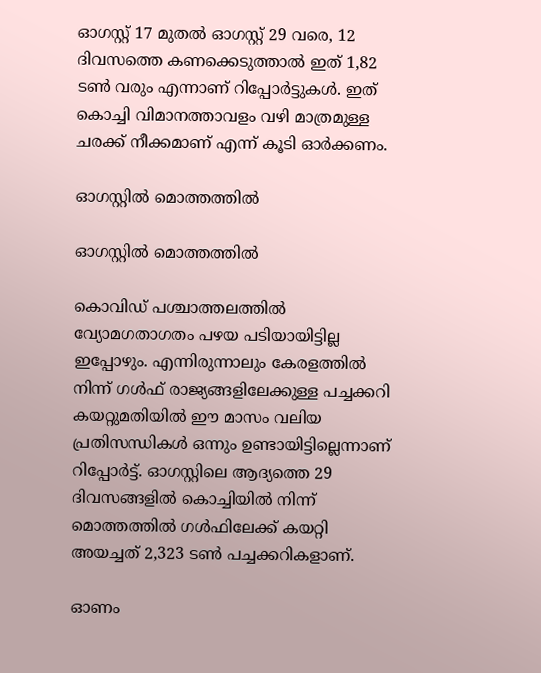ഓഗസ്റ്റ് 17 മുതല്‍ ഓഗസ്റ്റ് 29 വരെ, 12 ദിവസത്തെ കണക്കെടുത്താല്‍ ഇത് 1,82 ടണ്‍ വരും എന്നാണ് റിപ്പോര്‍ട്ടുകള്‍. ഇത് കൊച്ചി വിമാനത്താവളം വഴി മാത്രമുള്ള ചരക്ക് നീക്കമാണ് എന്ന് കൂടി ഓര്‍ക്കണം.

ഓഗസ്റ്റില്‍ മൊത്തത്തില്‍

ഓഗസ്റ്റില്‍ മൊത്തത്തില്‍

കൊവിഡ് പശ്ചാത്തലത്തില്‍ വ്യോമഗതാഗതം പഴയ പടിയായിട്ടില്ല ഇപ്പോഴും. എന്നിരുന്നാലും കേരളത്തില്‍ നിന്ന് ഗള്‍ഫ് രാജ്യങ്ങളിലേക്കുള്ള പച്ചക്കറി കയറ്റുമതിയില്‍ ഈ മാസം വലിയ പ്രതിസന്ധികള്‍ ഒന്നും ഉണ്ടായിട്ടില്ലെന്നാണ് റിപ്പോര്‍ട്ട്. ഓഗസ്റ്റിലെ ആദ്യത്തെ 29 ദിവസങ്ങളില്‍ കൊച്ചിയില്‍ നിന്ന് മൊത്തത്തില്‍ ഗള്‍ഫിലേക്ക് കയറ്റി അയച്ചത് 2,323 ടണ്‍ പച്ചക്കറികളാണ്.

ഓണം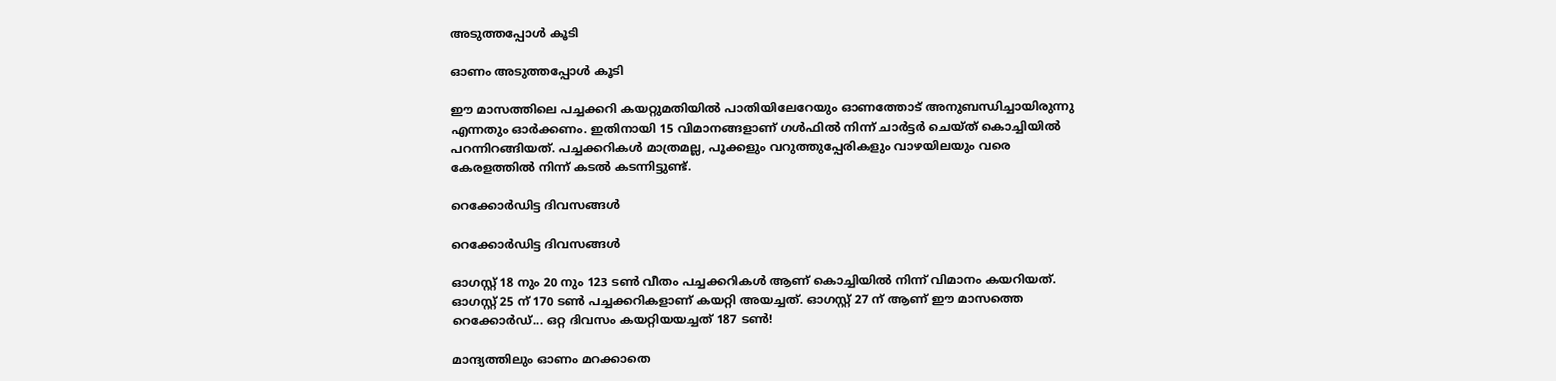അടുത്തപ്പോള്‍ കൂടി

ഓണം അടുത്തപ്പോള്‍ കൂടി

ഈ മാസത്തിലെ പച്ചക്കറി കയറ്റുമതിയില്‍ പാതിയിലേറേയും ഓണത്തോട് അനുബന്ധിച്ചായിരുന്നു എന്നതും ഓര്‍ക്കണം. ഇതിനായി 15 വിമാനങ്ങളാണ് ഗള്‍ഫില്‍ നിന്ന് ചാര്‍ട്ടര്‍ ചെയ്ത് കൊച്ചിയില്‍ പറന്നിറങ്ങിയത്. പച്ചക്കറികള്‍ മാത്രമല്ല, പൂക്കളും വറുത്തുപ്പേരികളും വാഴയിലയും വരെ കേരളത്തില്‍ നിന്ന് കടല്‍ കടന്നിട്ടുണ്ട്.

റെക്കോര്‍ഡിട്ട ദിവസങ്ങള്‍

റെക്കോര്‍ഡിട്ട ദിവസങ്ങള്‍

ഓഗസ്റ്റ് 18 നും 20 നും 123 ടണ്‍ വീതം പച്ചക്കറികള്‍ ആണ് കൊച്ചിയില്‍ നിന്ന് വിമാനം കയറിയത്. ഓഗസ്റ്റ് 25 ന് 170 ടണ്‍ പച്ചക്കറികളാണ് കയറ്റി അയച്ചത്. ഓഗസ്റ്റ് 27 ന് ആണ് ഈ മാസത്തെ റെക്കോര്‍ഡ്... ഒറ്റ ദിവസം കയറ്റിയയച്ചത് 187 ടണ്‍!

മാന്ദ്യത്തിലും ഓണം മറക്കാതെ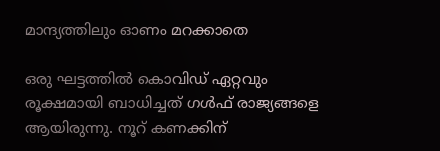മാന്ദ്യത്തിലും ഓണം മറക്കാതെ

ഒരു ഘട്ടത്തില്‍ കൊവിഡ് ഏറ്റവും രൂക്ഷമായി ബാധിച്ചത് ഗള്‍ഫ് രാജ്യങ്ങളെ ആയിരുന്നു. നൂറ് കണക്കിന്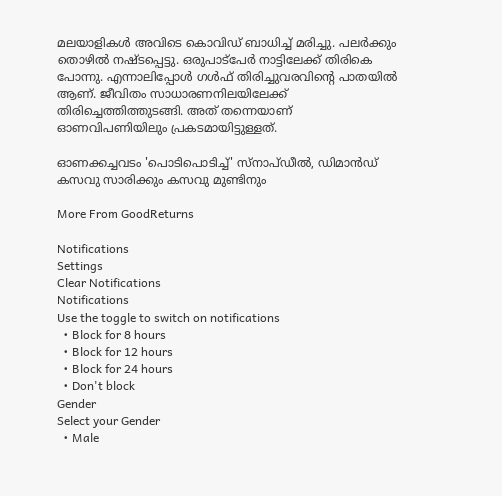മലയാളികള്‍ അവിടെ കൊവിഡ് ബാധിച്ച് മരിച്ചു. പലര്‍ക്കും തൊഴില്‍ നഷ്ടപ്പെട്ടു. ഒരുപാട്‌പേര്‍ നാട്ടിലേക്ക് തിരികെ പോന്നു. എന്നാലിപ്പോള്‍ ഗള്‍ഫ് തിരിച്ചുവരവിന്റെ പാതയില്‍ ആണ്. ജീവിതം സാധാരണനിലയിലേക്ക് തിരിച്ചെത്തിത്തുടങ്ങി. അത് തന്നെയാണ് ഓണവിപണിയിലും പ്രകടമായിട്ടുള്ളത്.

ഓണക്കച്ചവടം 'പൊടിപൊടിച്ച്' സ്നാപ്ഡീൽ, ഡിമാൻഡ് കസവു സാരിക്കും കസവു മുണ്ടിനും

More From GoodReturns

Notifications
Settings
Clear Notifications
Notifications
Use the toggle to switch on notifications
  • Block for 8 hours
  • Block for 12 hours
  • Block for 24 hours
  • Don't block
Gender
Select your Gender
  • Male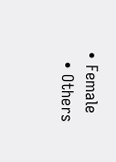• Female
  • Others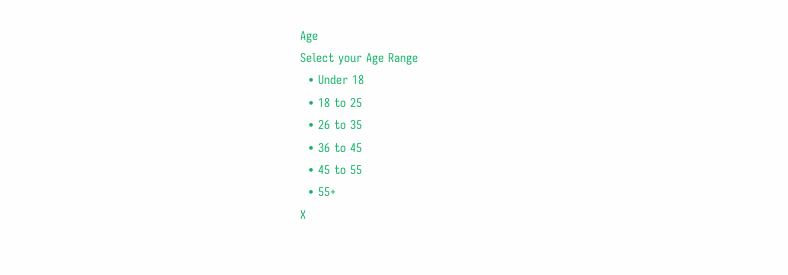Age
Select your Age Range
  • Under 18
  • 18 to 25
  • 26 to 35
  • 36 to 45
  • 45 to 55
  • 55+
X